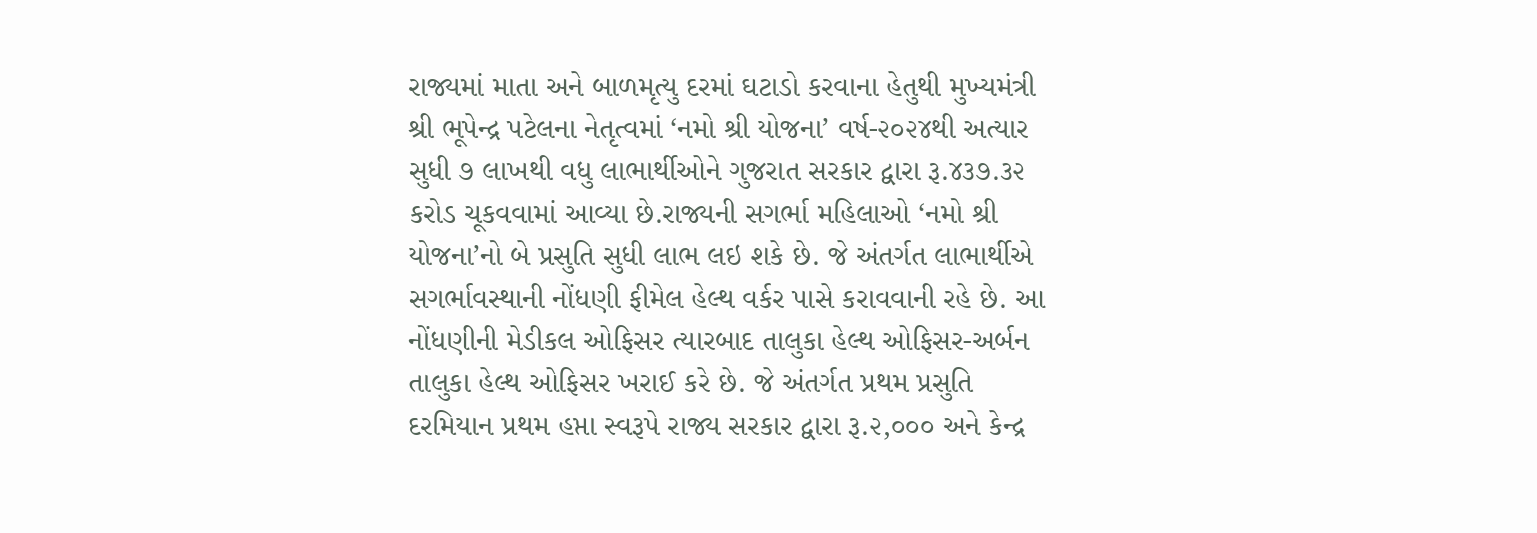રાજ્યમાં માતા અને બાળમૃત્યુ દરમાં ઘટાડો કરવાના હેતુથી મુખ્યમંત્રી શ્રી ભૂપેન્દ્ર પટેલના નેતૃત્વમાં ‘નમો શ્રી યોજના’ વર્ષ-૨૦૨૪થી અત્યાર સુધી ૭ લાખથી વધુ લાભાર્થીઓને ગુજરાત સરકાર દ્વારા રૂ.૪૩૭.૩૨ કરોડ ચૂકવવામાં આવ્યા છે.રાજ્યની સગર્ભા મહિલાઓ ‘નમો શ્રી યોજના’નો બે પ્રસુતિ સુધી લાભ લઇ શકે છે. જે અંતર્ગત લાભાર્થીએ સગર્ભાવસ્થાની નોંધણી ફીમેલ હેલ્થ વર્કર પાસે કરાવવાની રહે છે. આ નોંધણીની મેડીકલ ઓફિસર ત્યારબાદ તાલુકા હેલ્થ ઓફિસર-અર્બન તાલુકા હેલ્થ ઓફિસર ખરાઈ કરે છે. જે અંતર્ગત પ્રથમ પ્રસુતિ દરમિયાન પ્રથમ હપ્તા સ્વરૂપે રાજ્ય સરકાર દ્વારા રૂ.૨,૦૦૦ અને કેન્દ્ર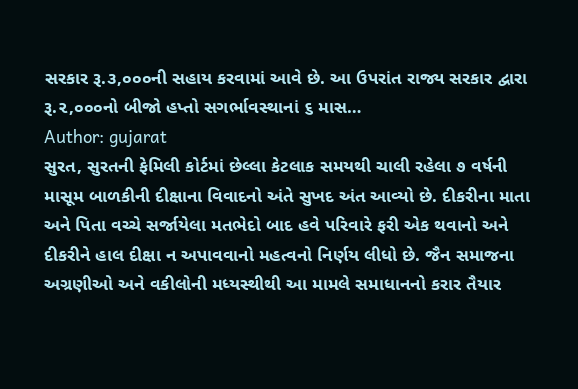સરકાર રૂ.૩,૦૦૦ની સહાય કરવામાં આવે છે. આ ઉપરાંત રાજ્ય સરકાર દ્વારા રૂ.૨,૦૦૦નો બીજો હપ્તો સગર્ભાવસ્થાનાં ૬ માસ…
Author: gujarat
સુરત, સુરતની ફેમિલી કોર્ટમાં છેલ્લા કેટલાક સમયથી ચાલી રહેલા ૭ વર્ષની માસૂમ બાળકીની દીક્ષાના વિવાદનો અંતે સુખદ અંત આવ્યો છે. દીકરીના માતા અને પિતા વચ્ચે સર્જાયેલા મતભેદો બાદ હવે પરિવારે ફરી એક થવાનો અને દીકરીને હાલ દીક્ષા ન અપાવવાનો મહત્વનો નિર્ણય લીધો છે. જૈન સમાજના અગ્રણીઓ અને વકીલોની મધ્યસ્થીથી આ મામલે સમાધાનનો કરાર તૈયાર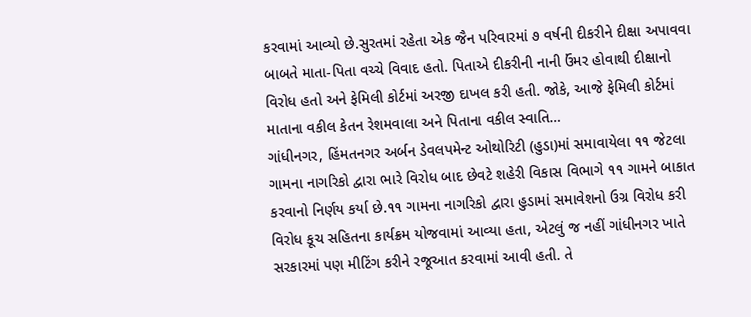કરવામાં આવ્યો છે.સુરતમાં રહેતા એક જૈન પરિવારમાં ૭ વર્ષની દીકરીને દીક્ષા અપાવવા બાબતે માતા-પિતા વચ્ચે વિવાદ હતો. પિતાએ દીકરીની નાની ઉંમર હોવાથી દીક્ષાનો વિરોધ હતો અને ફેમિલી કોર્ટમાં અરજી દાખલ કરી હતી. જોકે, આજે ફેમિલી કોર્ટમાં માતાના વકીલ કેતન રેશમવાલા અને પિતાના વકીલ સ્વાતિ…
ગાંધીનગર, હિંમતનગર અર્બન ડેવલપમેન્ટ ઓથોરિટી (હુડા)માં સમાવાયેલા ૧૧ જેટલા ગામના નાગરિકો દ્વારા ભારે વિરોધ બાદ છેવટે શહેરી વિકાસ વિભાગે ૧૧ ગામને બાકાત કરવાનો નિર્ણય કર્યા છે.૧૧ ગામના નાગરિકો દ્વારા હુડામાં સમાવેશનો ઉગ્ર વિરોધ કરી વિરોધ કૂચ સહિતના કાર્યક્રમ યોજવામાં આવ્યા હતા, એટલું જ નહીં ગાંધીનગર ખાતે સરકારમાં પણ મીટિંગ કરીને રજૂઆત કરવામાં આવી હતી. તે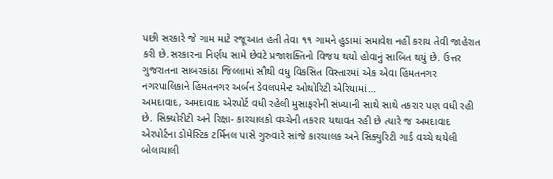પછી સરકારે જે ગામ માટે રજૂઆત હતી તેવા ૧૧ ગામને હુડામાં સમાવેશ નહીં કરાય તેવી જાહેરાત કરી છે.સરકારના નિર્ણય સામે છેવટે પ્રજાશક્તિનો વિજય થયો હોવાનું સાબિત થયું છે. ઉત્તર ગુજરાતના સાબરકાંઠા જિલ્લામાં સૌથી વધુ વિકસિત વિસ્તારમાં એક એવા હિંમતનગર નગરપાલિકાને હિંમતનગર અર્બન ડેવલપમેન્ટ ઓથોરિટી એરિયામાં…
અમદાવાદ, અમદાવાદ એરપોર્ટ વધી રહેલી મુસાફરોની સંખ્યાની સાથે સાથે તકરાર પણ વધી રહી છે. સિક્યોરીટી અને રિક્ષા- કારચાલકો વચ્ચેની તકરાર યથાવત રહી છે ત્યારે જ અમદાવાદ એરપોર્ટના ડોમેસ્ટિક ટર્મિનલ પાસે ગુરુવારે સાંજે કારચાલક અને સિક્યુરિટી ગાર્ડ વચ્ચે થયેલી બોલાચાલી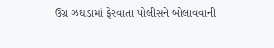ઉગ્ર ઝઘડામાં ફેરવાતા પોલીસને બોલાવવાની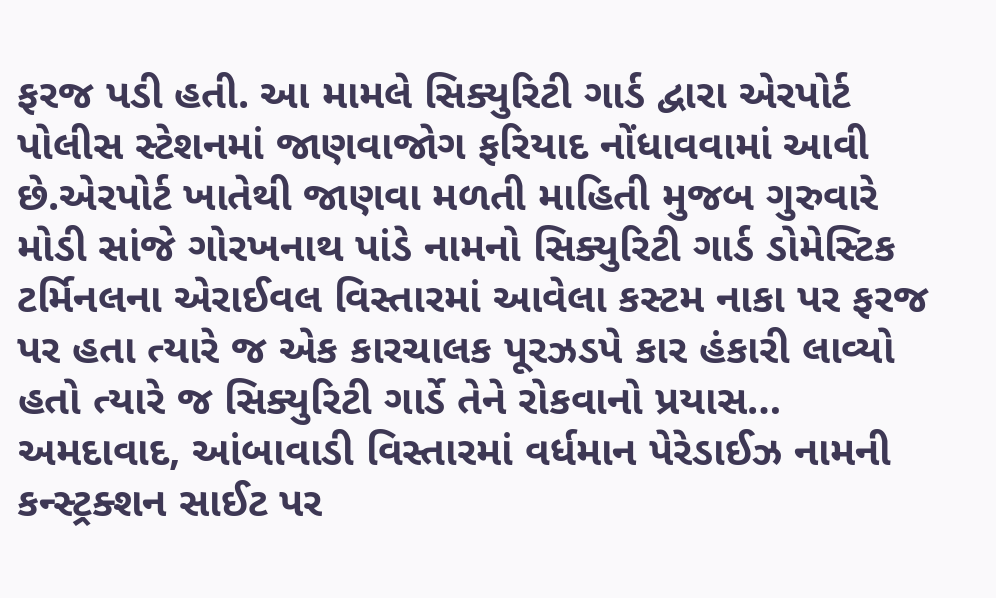ફરજ પડી હતી. આ મામલે સિક્યુરિટી ગાર્ડ દ્વારા એરપોર્ટ પોલીસ સ્ટેશનમાં જાણવાજોગ ફરિયાદ નોંધાવવામાં આવી છે.એરપોર્ટ ખાતેથી જાણવા મળતી માહિતી મુજબ ગુરુવારે મોડી સાંજે ગોરખનાથ પાંડે નામનો સિક્યુરિટી ગાર્ડ ડોમેસ્ટિક ટર્મિનલના એરાઈવલ વિસ્તારમાં આવેલા કસ્ટમ નાકા પર ફરજ પર હતા ત્યારે જ એક કારચાલક પૂરઝડપે કાર હંકારી લાવ્યો હતો ત્યારે જ સિક્યુરિટી ગાર્ડે તેને રોકવાનો પ્રયાસ…
અમદાવાદ, આંબાવાડી વિસ્તારમાં વર્ધમાન પેરેડાઈઝ નામની કન્સ્ટ્રક્શન સાઈટ પર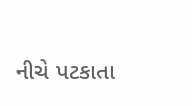નીચે પટકાતા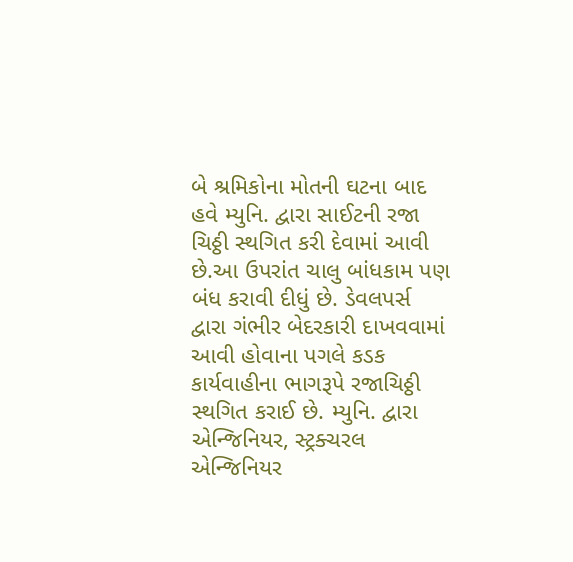બે શ્રમિકોના મોતની ઘટના બાદ હવે મ્યુનિ. દ્વારા સાઈટની રજા ચિઠ્ઠી સ્થગિત કરી દેવામાં આવી છે.આ ઉપરાંત ચાલુ બાંધકામ પણ બંધ કરાવી દીધું છે. ડેવલપર્સ દ્વારા ગંભીર બેદરકારી દાખવવામાં આવી હોવાના પગલે કડક કાર્યવાહીના ભાગરૂપે રજાચિઠ્ઠી સ્થગિત કરાઈ છે. મ્યુનિ. દ્વારા એન્જિનિયર, સ્ટ્રક્ચરલ એન્જિનિયર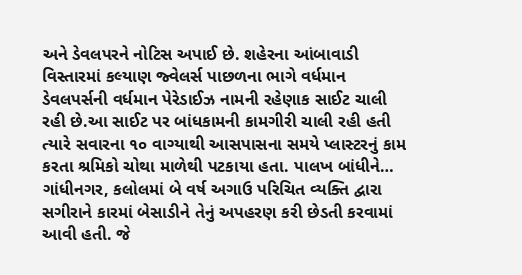અને ડેવલપરને નોટિસ અપાઈ છે. શહેરના આંબાવાડી વિસ્તારમાં કલ્યાણ જ્વેલર્સ પાછળના ભાગે વર્ધમાન ડેવલપર્સની વર્ધમાન પેરેડાઈઝ નામની રહેણાક સાઈટ ચાલી રહી છે.આ સાઈટ પર બાંધકામની કામગીરી ચાલી રહી હતી ત્યારે સવારના ૧૦ વાગ્યાથી આસપાસના સમયે પ્લાસ્ટરનું કામ કરતા શ્રમિકો ચોથા માળેથી પટકાયા હતા. પાલખ બાંધીને…
ગાંધીનગર, કલોલમાં બે વર્ષ અગાઉ પરિચિત વ્યક્તિ દ્વારા સગીરાને કારમાં બેસાડીને તેનું અપહરણ કરી છેડતી કરવામાં આવી હતી. જે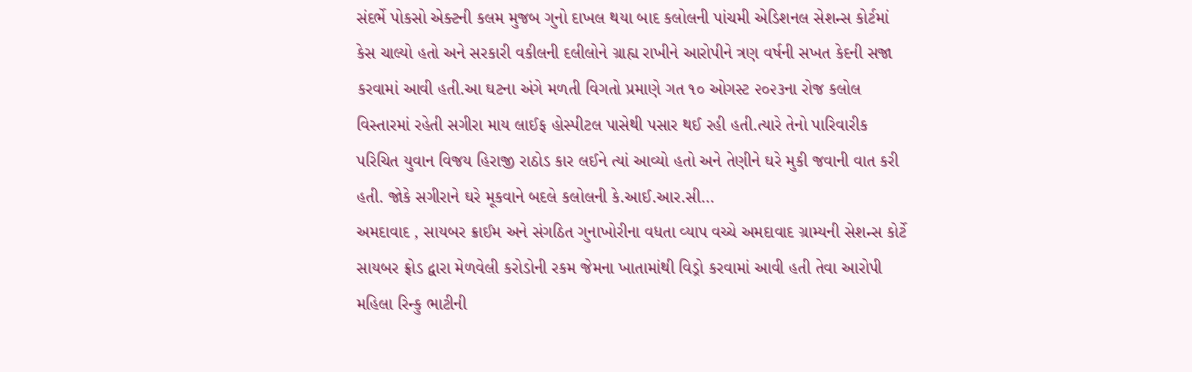સંદર્ભે પોકસો એક્ટની કલમ મુજબ ગુનો દાખલ થયા બાદ કલોલની પાંચમી એડિશનલ સેશન્સ કોર્ટમાં કેસ ચાલ્યો હતો અને સરકારી વકીલની દલીલોને ગ્રાહ્ય રાખીને આરોપીને ત્રણ વર્ષની સખત કેદની સજા કરવામાં આવી હતી.આ ઘટના અંગે મળતી વિગતો પ્રમાણે ગત ૧૦ ઓગસ્ટ ૨૦૨૩ના રોજ કલોલ વિસ્તારમાં રહેતી સગીરા માય લાઈફ હોસ્પીટલ પાસેથી પસાર થઈ રહી હતી.ત્યારે તેનો પારિવારીક પરિચિત યુવાન વિજય હિરાજી રાઠોડ કાર લઈને ત્યાં આવ્યો હતો અને તેણીને ઘરે મુકી જવાની વાત કરી હતી. જોકે સગીરાને ઘરે મૂકવાને બદલે કલોલની કે.આઈ.આર.સી…
અમદાવાદ , સાયબર ક્રાઈમ અને સંગઠિત ગુનાખોરીના વધતા વ્યાપ વચ્ચે અમદાવાદ ગ્રામ્યની સેશન્સ કોર્ટે સાયબર ફ્રોડ દ્વારા મેળવેલી કરોડોની રકમ જેમના ખાતામાંથી વિડ્રો કરવામાં આવી હતી તેવા આરોપી મહિલા રિન્કુ ભાટીની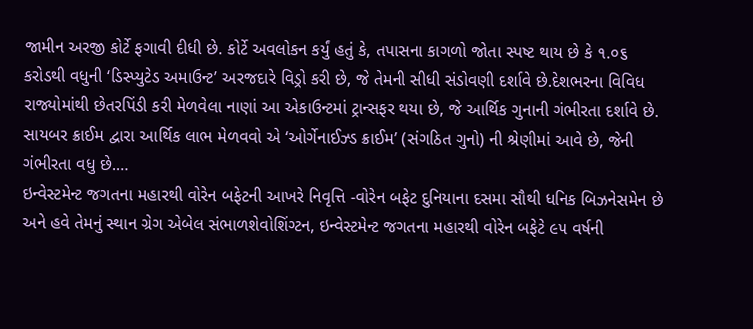જામીન અરજી કોર્ટે ફગાવી દીધી છે. કોર્ટે અવલોકન કર્યું હતું કે, તપાસના કાગળો જોતા સ્પષ્ટ થાય છે કે ૧.૦૬ કરોડથી વધુની ‘ડિસ્પ્યુટેડ અમાઉન્ટ’ અરજદારે વિડ્રો કરી છે, જે તેમની સીધી સંડોવણી દર્શાવે છે.દેશભરના વિવિધ રાજ્યોમાંથી છેતરપિંડી કરી મેળવેલા નાણાં આ એકાઉન્ટમાં ટ્રાન્સફર થયા છે, જે આર્થિક ગુનાની ગંભીરતા દર્શાવે છે. સાયબર ક્રાઈમ દ્વારા આર્થિક લાભ મેળવવો એ ‘ઓર્ગેનાઈઝ્ડ ક્રાઈમ’ (સંગઠિત ગુનો) ની શ્રેણીમાં આવે છે, જેની ગંભીરતા વધુ છે.…
ઇન્વેસ્ટમેન્ટ જગતના મહારથી વોરેન બફેટની આખરે નિવૃત્તિ -વોરેન બફેટ દુનિયાના દસમા સૌથી ધનિક બિઝનેસમેન છે અને હવે તેમનું સ્થાન ગ્રેગ એબેલ સંભાળશેવોશિંગ્ટન, ઇન્વેસ્ટમેન્ટ જગતના મહારથી વોરેન બફેટે ૯૫ વર્ષની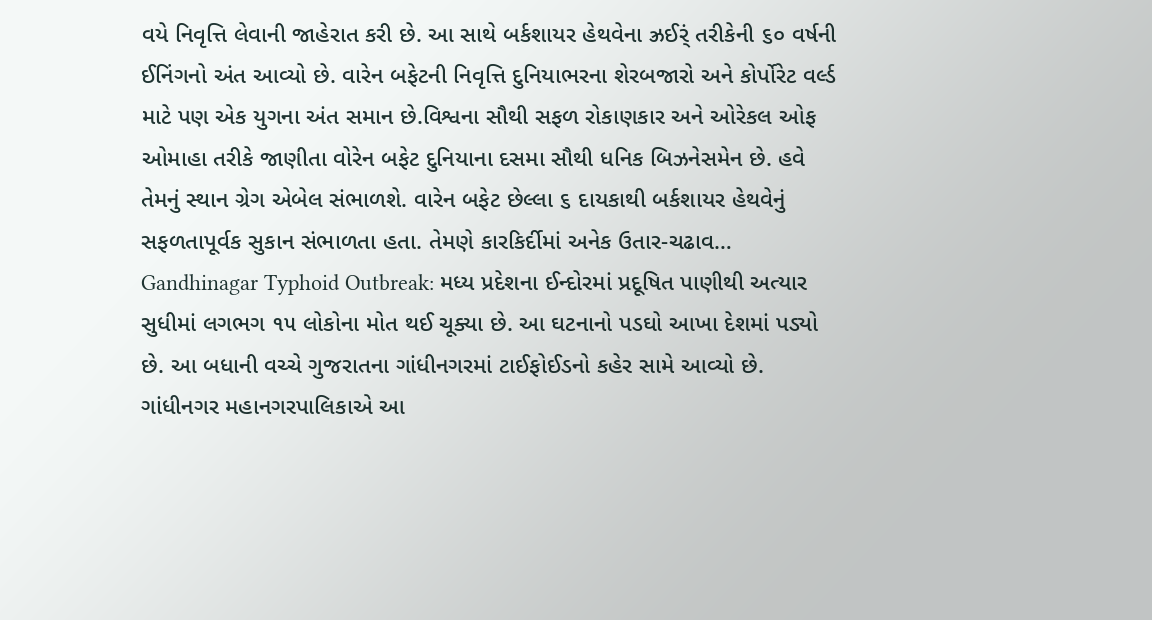વયે નિવૃત્તિ લેવાની જાહેરાત કરી છે. આ સાથે બર્કશાયર હેથવેના ઝ્રઈર્ં તરીકેની ૬૦ વર્ષની ઈનિંગનો અંત આવ્યો છે. વારેન બફેટની નિવૃત્તિ દુનિયાભરના શેરબજારો અને કોર્પોરેટ વર્લ્ડ માટે પણ એક યુગના અંત સમાન છે.વિશ્વના સૌથી સફળ રોકાણકાર અને ઓરેકલ ઓફ ઓમાહા તરીકે જાણીતા વોરેન બફેટ દુનિયાના દસમા સૌથી ધનિક બિઝનેસમેન છે. હવે તેમનું સ્થાન ગ્રેગ એબેલ સંભાળશે. વારેન બફેટ છેલ્લા ૬ દાયકાથી બર્કશાયર હેથવેનું સફળતાપૂર્વક સુકાન સંભાળતા હતા. તેમણે કારકિર્દીમાં અનેક ઉતાર-ચઢાવ…
Gandhinagar Typhoid Outbreak: મધ્ય પ્રદેશના ઈન્દોરમાં પ્રદૂષિત પાણીથી અત્યાર સુધીમાં લગભગ ૧૫ લોકોના મોત થઈ ચૂક્યા છે. આ ઘટનાનો પડઘો આખા દેશમાં પડ્યો છે. આ બધાની વચ્ચે ગુજરાતના ગાંધીનગરમાં ટાઈફોઈડનો કહેર સામે આવ્યો છે. ગાંધીનગર મહાનગરપાલિકાએ આ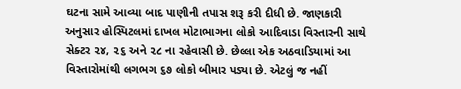ઘટના સામે આવ્યા બાદ પાણીની તપાસ શરૂ કરી દીધી છે. જાણકારી અનુસાર હોસ્પિટલમાં દાખલ મોટાભાગના લોકો આદિવાડા વિસ્તારની સાથે સેક્ટર ૨૪, ૨૬ અને ૨૮ ના રહેવાસી છે. છેલ્લા એક અઠવાડિયામાં આ વિસ્તારોમાંથી લગભગ ૬૭ લોકો બીમાર પડ્યા છે. એટલું જ નહીં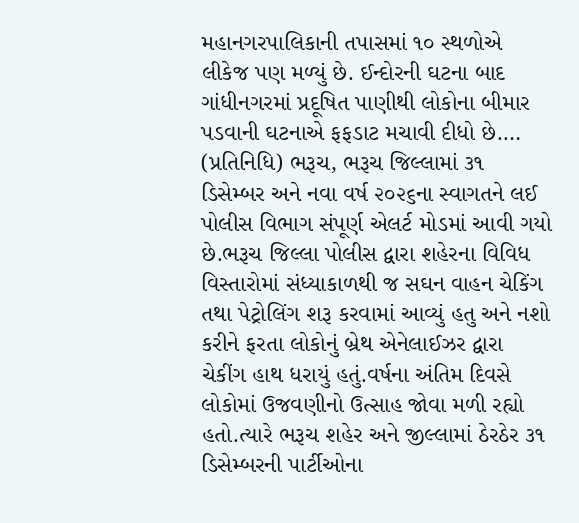મહાનગરપાલિકાની તપાસમાં ૧૦ સ્થળોએ લીકેજ પણ મળ્યું છે. ઈન્દોરની ઘટના બાદ ગાંધીનગરમાં પ્રદૂષિત પાણીથી લોકોના બીમાર પડવાની ઘટનાએ ફફડાટ મચાવી દીધો છે.…
(પ્રતિનિધિ) ભરૂચ, ભરૂચ જિલ્લામાં ૩૧ ડિસેમ્બર અને નવા વર્ષ ૨૦૨૬ના સ્વાગતને લઈ પોલીસ વિભાગ સંપૂર્ણ એલર્ટ મોડમાં આવી ગયો છે.ભરૂચ જિલ્લા પોલીસ દ્વારા શહેરના વિવિધ વિસ્તારોમાં સંધ્યાકાળથી જ સઘન વાહન ચેકિંગ તથા પેટ્રોલિંગ શરૂ કરવામાં આવ્યું હતુ અને નશો કરીને ફરતા લોકોનું બ્રેથ એનેલાઈઝર દ્વારા ચેકીંગ હાથ ધરાયું હતું.વર્ષના અંતિમ દિવસે લોકોમાં ઉજવણીનો ઉત્સાહ જોવા મળી રહ્યો હતો.ત્યારે ભરૂચ શહેર અને જીલ્લામાં ઠેરઠેર ૩૧ ડિસેમ્બરની પાર્ટીઓના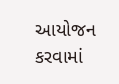આયોજન કરવામાં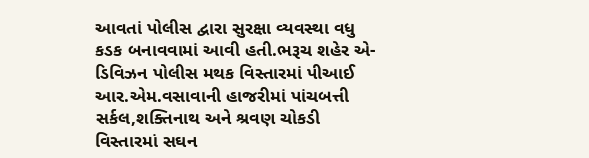આવતાં પોલીસ દ્વારા સુરક્ષા વ્યવસ્થા વધુ કડક બનાવવામાં આવી હતી.ભરૂચ શહેર એ-ડિવિઝન પોલીસ મથક વિસ્તારમાં પીઆઈ આર.એમ.વસાવાની હાજરીમાં પાંચબત્તી સર્કલ,શક્તિનાથ અને શ્રવણ ચોકડી વિસ્તારમાં સઘન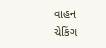વાહન ચેકિંગ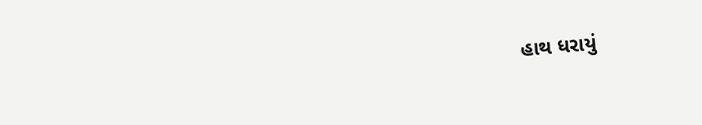હાથ ધરાયું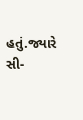હતું.જ્યારે સી-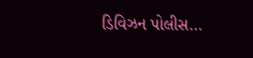ડિવિઝન પોલીસ…